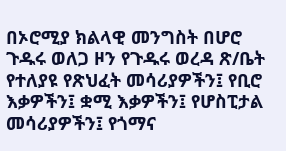በኦሮሚያ ክልላዊ መንግስት በሆሮ ጉዱሩ ወለጋ ዞን የጉዱሩ ወረዳ ጽ/ቤት የተለያዩ የጽህፈት መሳሪያዎችን፤ የቢሮ እቃዎችን፤ ቋሚ እቃዎችን፤ የሆስፒታል መሳሪያዎችን፤ የጎማና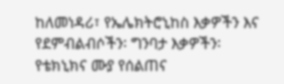ከለመነዳሪ፣ የኤሌክትሮኒከስ እቃዎችን እና የደምብልብሶችን፡ ግንባታ እቃዎችን፡ የቴክኒክና ሙያ የሰልጠና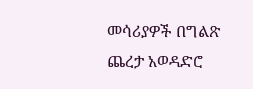መሳሪያዎች በግልጽ ጨረታ አወዳድሮ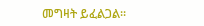መግዛት ይፈልጋል፡፡